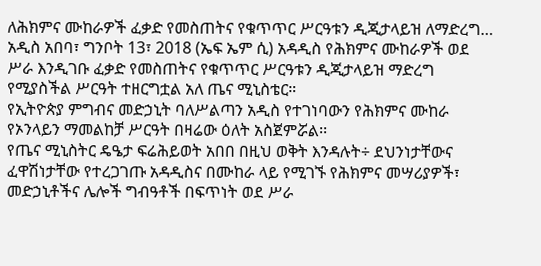ለሕክምና ሙከራዎች ፈቃድ የመስጠትና የቁጥጥር ሥርዓቱን ዲጂታላይዝ ለማድረግ…
አዲስ አበባ፣ ግንቦት 13፣ 2018 (ኤፍ ኤም ሲ) አዳዲስ የሕክምና ሙከራዎች ወደ ሥራ እንዲገቡ ፈቃድ የመስጠትና የቁጥጥር ሥርዓቱን ዲጂታላይዝ ማድረግ የሚያስችል ሥርዓት ተዘርግቷል አለ ጤና ሚኒስቴር።
የኢትዮጵያ ምግብና መድኃኒት ባለሥልጣን አዲስ የተገነባውን የሕክምና ሙከራ የኦንላይን ማመልከቻ ሥርዓት በዛሬው ዕለት አስጀምሯል፡፡
የጤና ሚኒስትር ዴዔታ ፍሬሕይወት አበበ በዚህ ወቅት እንዳሉት÷ ደህንነታቸውና ፈዋሽነታቸው የተረጋገጡ አዳዲስና በሙከራ ላይ የሚገኙ የሕክምና መሣሪያዎች፣ መድኃኒቶችና ሌሎች ግብዓቶች በፍጥነት ወደ ሥራ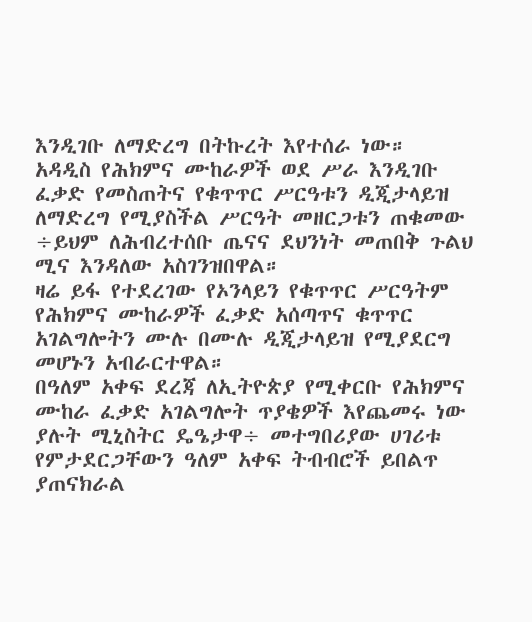እንዲገቡ ለማድረግ በትኩረት እየተሰራ ነው።
አዳዲስ የሕክምና ሙከራዎች ወደ ሥራ እንዲገቡ ፈቃድ የመስጠትና የቁጥጥር ሥርዓቱን ዲጂታላይዝ ለማድረግ የሚያስችል ሥርዓት መዘርጋቱን ጠቁመው ÷ይህም ለሕብረተሰቡ ጤናና ደህንነት መጠበቅ ጉልህ ሚና እንዳለው አስገንዝበዋል።
ዛሬ ይፋ የተደረገው የኦንላይን የቁጥጥር ሥርዓትም የሕክምና ሙከራዎች ፈቃድ አሰጣጥና ቁጥጥር አገልግሎትን ሙሉ በሙሉ ዲጂታላይዝ የሚያደርግ መሆኑን አብራርተዋል።
በዓለም አቀፍ ደረጃ ለኢትዮጵያ የሚቀርቡ የሕክምና ሙከራ ፈቃድ አገልግሎት ጥያቄዎች እየጨመሩ ነው ያሉት ሚኒስትር ዴዔታዋ÷ መተግበሪያው ሀገሪቱ የምታደርጋቸውን ዓለም አቀፍ ትብብሮች ይበልጥ ያጠናክራል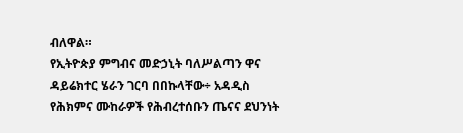ብለዋል።
የኢትዮጵያ ምግብና መድኃኒት ባለሥልጣን ዋና ዳይሬክተር ሄራን ገርባ በበኩላቸው÷ አዳዲስ የሕክምና ሙከራዎች የሕብረተሰቡን ጤናና ደህንነት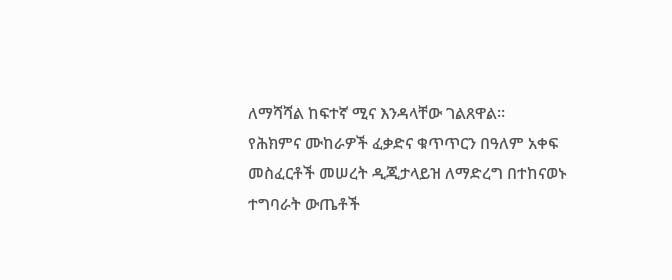ለማሻሻል ከፍተኛ ሚና እንዳላቸው ገልጸዋል።
የሕክምና ሙከራዎች ፈቃድና ቁጥጥርን በዓለም አቀፍ መስፈርቶች መሠረት ዲጂታላይዝ ለማድረግ በተከናወኑ ተግባራት ውጤቶች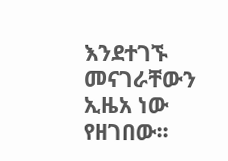እንደተገኙ መናገራቸውን ኢዜአ ነው የዘገበው፡፡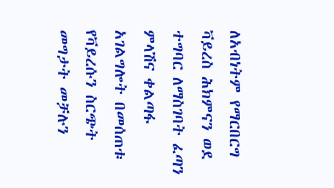ለአብነትም የማርበርግ ቫይረስ ሕክምናን ወደ ተግባር ለማስገባት ፈጣን ምላሽና ቀልጣፋ አገልግሎት በመሰጠቱ የቫይረሱን ስርጭት መግታት መቻሉን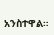አንስተዋል።